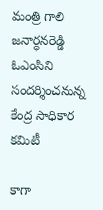మంత్రి గాలి జనార్ధనరెడ్డి ఓఎంసిని సందర్శించనున్న కేంద్ర సాధికార కమిటీ

కాగా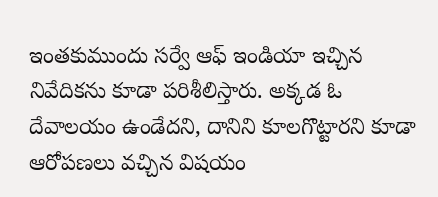ఇంతకుముందు సర్వే ఆఫ్ ఇండియా ఇచ్చిన నివేదికను కూడా పరిశీలిస్తారు. అక్కడ ఓ దేవాలయం ఉండేదని, దానిని కూలగొట్టారని కూడా ఆరోపణలు వచ్చిన విషయం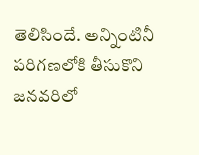తెలిసిందే. అన్నింటినీ పరిగణలోకి తీసుకొని జనవరిలో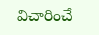విచారించే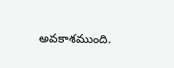అవకాశముంది.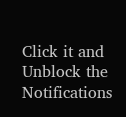Click it and Unblock the Notifications